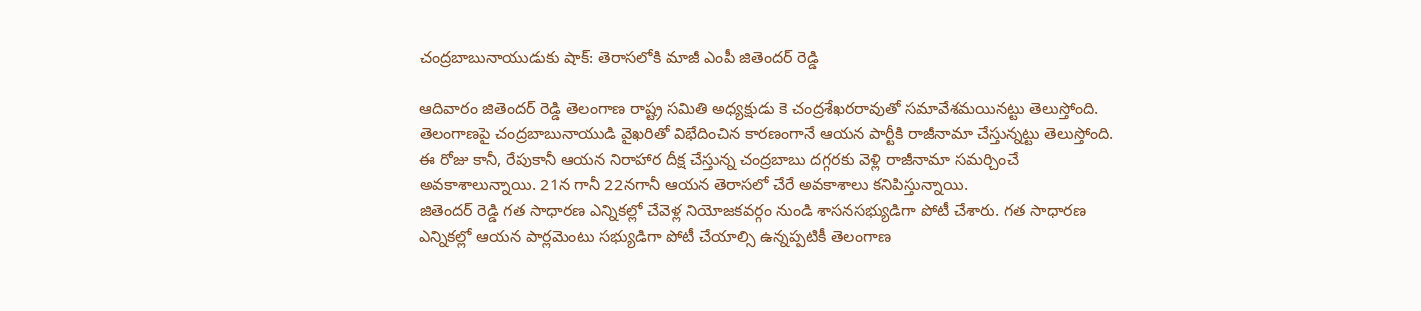చంద్రబాబునాయుడుకు షాక్: తెరాసలోకి మాజీ ఎంపీ జితెందర్ రెడ్డి

ఆదివారం జితెందర్ రెడ్డి తెలంగాణ రాష్ట్ర సమితి అధ్యక్షుడు కె చంద్రశేఖరరావుతో సమావేశమయినట్టు తెలుస్తోంది. తెలంగాణపై చంద్రబాబునాయుడి వైఖరితో విభేదించిన కారణంగానే ఆయన పార్టీకి రాజీనామా చేస్తున్నట్టు తెలుస్తోంది. ఈ రోజు కానీ, రేపుకానీ ఆయన నిరాహార దీక్ష చేస్తున్న చంద్రబాబు దగ్గరకు వెళ్లి రాజీనామా సమర్చించే అవకాశాలున్నాయి. 21న గానీ 22నగానీ ఆయన తెరాసలో చేరే అవకాశాలు కనిపిస్తున్నాయి.
జితెందర్ రెడ్డి గత సాధారణ ఎన్నికల్లో చేవెళ్ల నియోజకవర్గం నుండి శాసనసభ్యుడిగా పోటీ చేశారు. గత సాధారణ ఎన్నికల్లో ఆయన పార్లమెంటు సభ్యుడిగా పోటీ చేయాల్సి ఉన్నప్పటికీ తెలంగాణ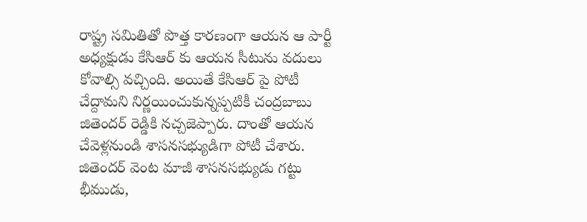రాష్ట్ర సమితితో పొత్త కారణంగా ఆయన ఆ పార్టీ అధ్యక్షుడు కేసిఆర్ కు ఆయన సీటును వదులు కోవాల్సి వచ్చింది. అయితే కేసిఆర్ పై పోటీ చేద్దామని నిర్ణయించుకున్నప్పటికీ చంద్రబాబు జితెందర్ రెడ్డికి నచ్చజెప్పారు. దాంతో ఆయన చేవెళ్లనుండి శాసనసభ్యుడిగా పోటీ చేశారు. జితెందర్ వెంట మాజీ శాసనసభ్యుడు గట్టు భీముడు,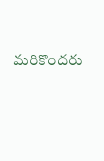మరికొందరు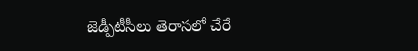జెడ్పీటీసీలు తెరాసలో చేరే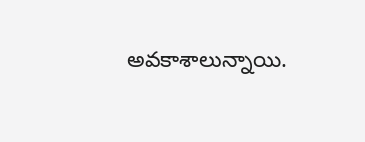అవకాశాలున్నాయి.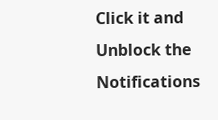Click it and Unblock the Notifications